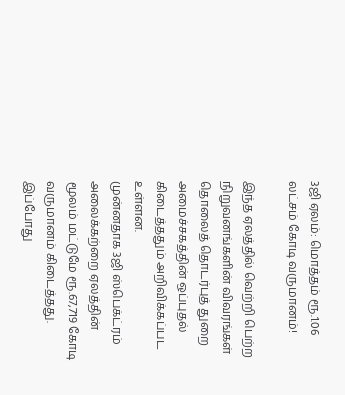3ஜி ஏலம்: மொத்தம் ரூ.1.06 லட்சம் கோடி வருமானம்!

இந்த ஏலத்தில் வெற்றி பெற்ற நிறுவனங்களின் விவரங்கள் தொலைத் தொடர்புத் துறை அமைச்சகத்தின் ஒப்புதல் கிடைத்ததும் அறிவிக்கப்பட உள்ளன.
முன்னதாக 3ஜி ஸ்பெக்ட்ரம் அலைக்கற்றை ஏலத்தின் மூலம் மட்டுமே ரூ.67,719 கோடி வருமானம் கிடைத்தது. இப்போது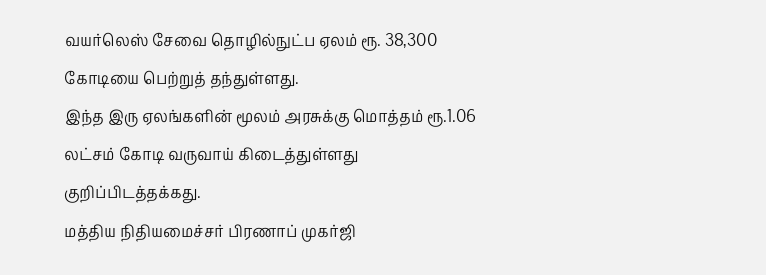வயர்லெஸ் சேவை தொழில்நுட்ப ஏலம் ரூ. 38,300 கோடியை பெற்றுத் தந்துள்ளது.
இந்த இரு ஏலங்களின் மூலம் அரசுக்கு மொத்தம் ரூ.1.06 லட்சம் கோடி வருவாய் கிடைத்துள்ளது குறிப்பிடத்தக்கது.
மத்திய நிதியமைச்சர் பிரணாப் முகர்ஜி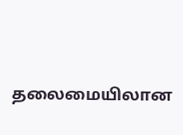தலைமையிலான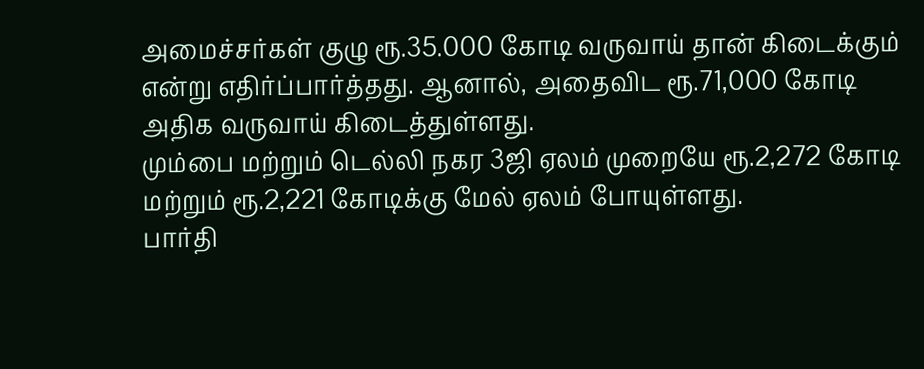அமைச்சர்கள் குழு ரூ.35.000 கோடி வருவாய் தான் கிடைக்கும் என்று எதிர்ப்பார்த்தது. ஆனால், அதைவிட ரூ.71,000 கோடி அதிக வருவாய் கிடைத்துள்ளது.
மும்பை மற்றும் டெல்லி நகர 3ஜி ஏலம் முறையே ரூ.2,272 கோடி மற்றும் ரூ.2,221 கோடிக்கு மேல் ஏலம் போயுள்ளது.
பார்தி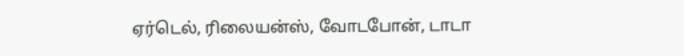ஏர்டெல், ரிலையன்ஸ், வோடபோன், டாடா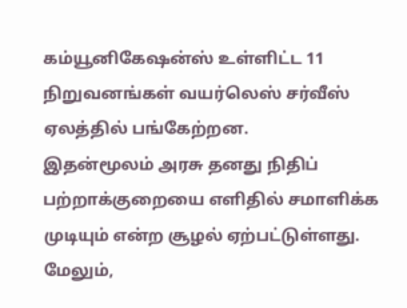கம்யூனிகேஷன்ஸ் உள்ளிட்ட 11 நிறுவனங்கள் வயர்லெஸ் சர்வீஸ் ஏலத்தில் பங்கேற்றன.
இதன்மூலம் அரசு தனது நிதிப் பற்றாக்குறையை எளிதில் சமாளிக்க முடியும் என்ற சூழல் ஏற்பட்டுள்ளது. மேலும்,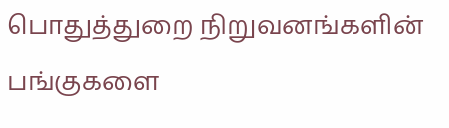பொதுத்துறை நிறுவனங்களின் பங்குகளை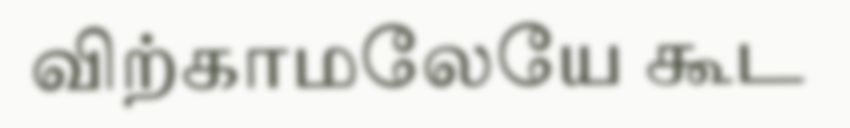விற்காமலேயே கூட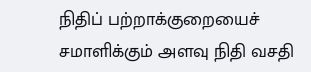நிதிப் பற்றாக்குறையைச் சமாளிக்கும் அளவு நிதி வசதி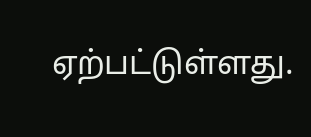ஏற்பட்டுள்ளது.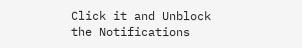Click it and Unblock the Notifications